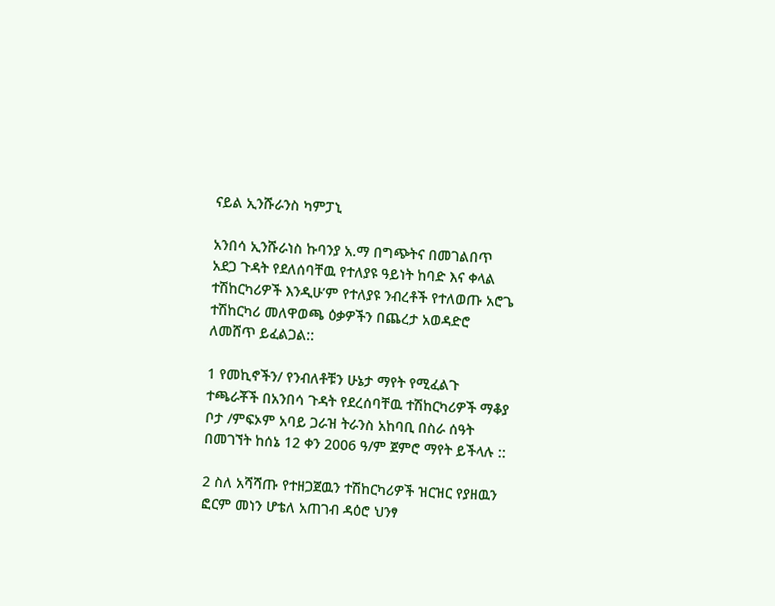ናይል ኢንሹራንስ ካምፓኒ

አንበሳ ኢንሹራነስ ኩባንያ አ.ማ በግጭትና በመገልበጥ አደጋ ጉዳት የደለሰባቸዉ የተለያዩ ዓይነት ከባድ እና ቀላል ተሽከርካሪዎች እንዲሁ’ም የተለያዩ ንብረቶች የተለወጡ አሮጌ ተሽከርካሪ መለዋወጫ ዕቃዎችን በጨረታ አወዳድሮ ለመሸጥ ይፈልጋል::

1 የመኪኖችን/ የንብለቶቹን ሁኔታ ማየት የሚፈልጉ ተጫራቾች በአንበሳ ጉዳት የደረሰባቸዉ ተሽከርካሪዎች ማቆያ ቦታ /ምፍኦም አባይ ጋራዝ ትራንስ አከባቢ በስራ ሰዓት በመገኘት ከሰኔ 12 ቀን 2006 ዓ/ም ጀምሮ ማየት ይችላሉ ::

2 ስለ አሻሻጡ የተዘጋጀዉን ተሽከርካሪዎች ዝርዝር የያዘዉን ፎርም መነን ሆቴለ አጠገብ ዳዕሮ ህንፃ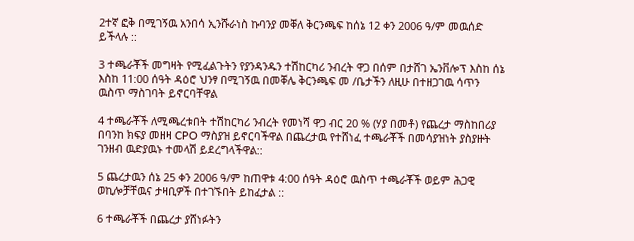2ተኛ ፎቅ በሚገኝዉ አንበሳ ኢንሹራነስ ኩባንያ መቐለ ቅርንጫፍ ከሰኔ 12 ቀን 2006 ዓ/ም መዉሰድ ይችላሉ ::

3 ተጫራቾች መግዛት የሚፈልጉትን የያንዳንዱን ተሽከርካሪ ንብረት ዋጋ በሰም በታሸገ ኤንቨሎፕ እስከ ሰኔ እስከ 11:00 ሰዓት ዳዕሮ ህንፃ በሚገኝዉ በመቐሌ ቅርንጫፍ መ /ቤታችን ለዚሁ በተዘጋገዉ ሳጥን ዉስጥ ማስገባት ይኖርባቸዋል

4 ተጫራቾች ለሚጫረቱበት ተሽከርካሪ ንብረት የመነሻ ዋጋ ብር 20 % (ሃያ በመቶ) የጨረታ ማስከበሪያ በባንከ ክፍያ መዘዛ CPO ማስያዝ ይኖርባችዋል በጨረታዉ የተሸነፈ ተጫራቾች በመሳያዝነት ያስያዙት ገንዘብ ዉድያዉኑ ተመላሽ ይደረግላችዋል::

5 ጨረታዉን ሰኔ 25 ቀን 2006 ዓ/ም ከጠዋቱ 4:00 ሰዓት ዳዕሮ ዉስጥ ተጫራቾች ወይም ሕጋዊ ወኪሎቻቸዉና ታዛቢዎች በተገኙበት ይከፈታል ::

6 ተጫራቾች በጨረታ ያሸነፉትን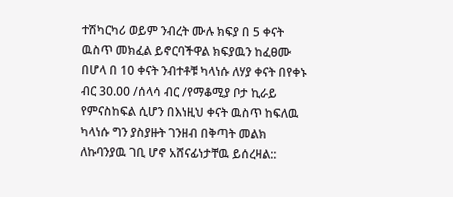ተሽካርካሪ ወይም ንብረት ሙሉ ክፍያ በ 5 ቀናት ዉስጥ መክፈል ይኖርባችዋል ክፍያዉን ከፈፀሙ በሆላ በ 10 ቀናት ንብተቶቹ ካላነሱ ለሃያ ቀናት በየቀኑ ብር 30.00 /ሰላሳ ብር /የማቆሚያ ቦታ ኪራይ የምናስከፍል ሲሆን በእነዚህ ቀናት ዉስጥ ከፍለዉ ካላነሱ ግን ያስያዙት ገንዘብ በቅጣት መልክ ለኩባንያዉ ገቢ ሆኖ አሸናፊነታቸዉ ይሰረዛል::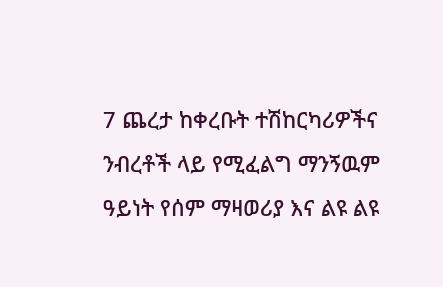7 ጨረታ ከቀረቡት ተሽከርካሪዎችና ንብረቶች ላይ የሚፈልግ ማንኝዉም ዓይነት የሰም ማዛወሪያ እና ልዩ ልዩ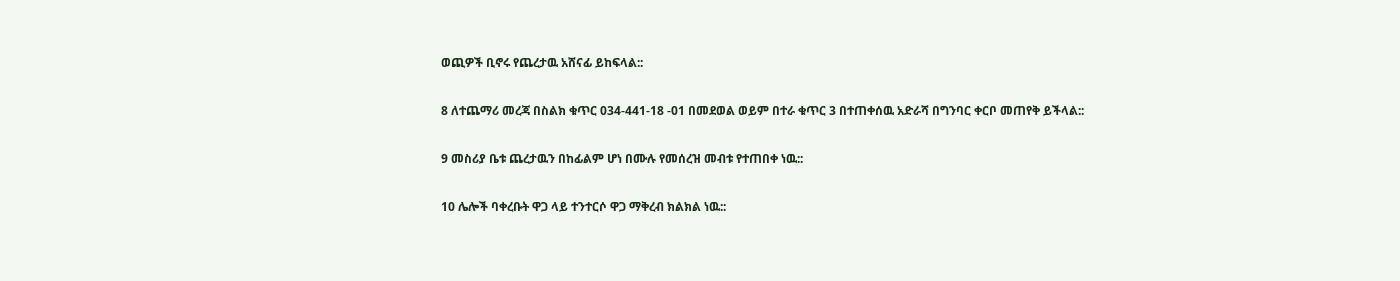ወጪዎች ቢኖሩ የጨረታዉ አሸናፊ ይከፍላል::

8 ለተጨማሪ መረጃ በስልክ ቁጥር 034-441-18 -01 በመደወል ወይም በተራ ቁጥር 3 በተጠቀሰዉ አድራሻ በግንባር ቀርቦ መጠየቅ ይችላል::

9 መስሪያ ቤቱ ጨረታዉን በከፊልም ሆነ በሙሉ የመሰረዝ መብቱ የተጠበቀ ነዉ::

10 ሌሎች ባቀረቡት ዋጋ ላይ ተንተርሶ ዋጋ ማቅረብ ክልክል ነዉ::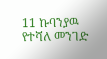11 ኩባንያዉ የተሻለ መንገድ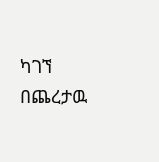ካገኘ በጨረታዉ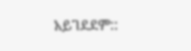አይገደደም::